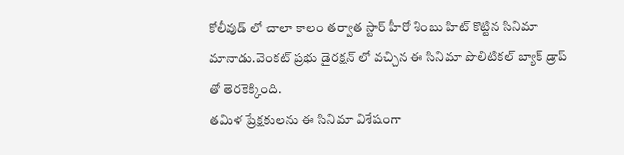కోలీవుడ్ లో చాలా కాలం తర్వాత స్టార్ హీరో శింబు హిట్ కొట్టిన సినిమా మానాడు.వెంకట్ ప్రభు డైరక్షన్ లో వచ్చిన ఈ సినిమా పొలిటికల్ బ్యాక్ డ్రాప్ తో తెరకెక్కింది.
తమిళ ప్రేక్షకులను ఈ సినిమా విశేషంగా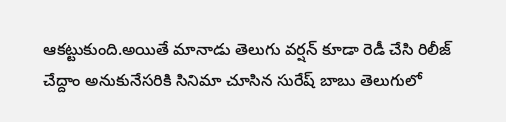ఆకట్టుకుంది.అయితే మానాడు తెలుగు వర్షన్ కూడా రెడీ చేసి రిలీజ్ చేద్దాం అనుకునేసరికి సినిమా చూసిన సురేష్ బాబు తెలుగులో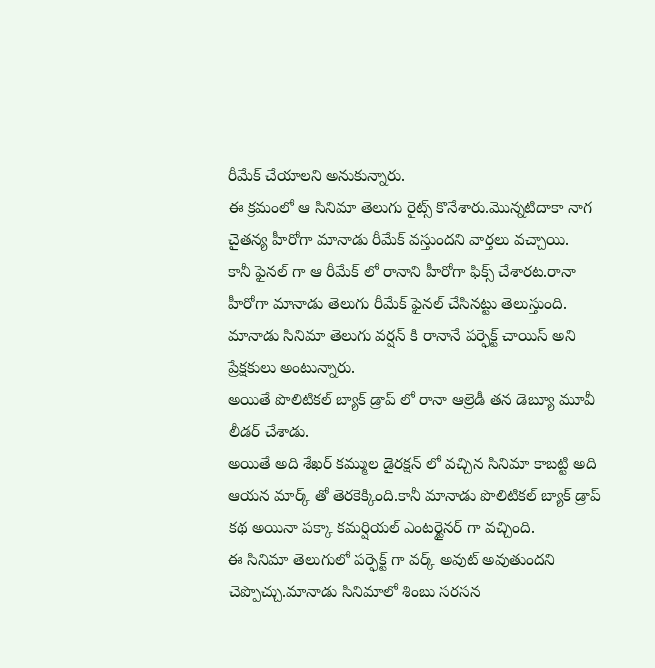రీమేక్ చేయాలని అనుకున్నారు.
ఈ క్రమంలో ఆ సినిమా తెలుగు రైట్స్ కొనేశారు.మొన్నటిదాకా నాగ చైతన్య హీరోగా మానాడు రీమేక్ వస్తుందని వార్తలు వచ్చాయి.
కానీ ఫైనల్ గా ఆ రీమేక్ లో రానాని హీరోగా ఫిక్స్ చేశారట.రానా హీరోగా మానాడు తెలుగు రీమేక్ ఫైనల్ చేసినట్టు తెలుస్తుంది.
మానాడు సినిమా తెలుగు వర్షన్ కి రానానే పర్ఫెక్ట్ చాయిస్ అని ప్రేక్షకులు అంటున్నారు.
అయితే పొలిటికల్ బ్యాక్ డ్రాప్ లో రానా ఆల్రెడీ తన డెబ్యూ మూవీ లీడర్ చేశాడు.
అయితే అది శేఖర్ కమ్ముల డైరక్షన్ లో వచ్చిన సినిమా కాబట్టి అది ఆయన మార్క్ తో తెరకెక్కింది.కానీ మానాడు పొలిటికల్ బ్యాక్ డ్రాప్ కథ అయినా పక్కా కమర్షియల్ ఎంటర్టైనర్ గా వచ్చింది.
ఈ సినిమా తెలుగులో పర్ఫెక్ట్ గా వర్క్ అవుట్ అవుతుందని చెప్పొచ్చు.మానాడు సినిమాలో శింబు సరసన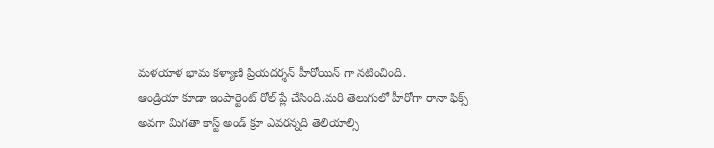మళయాళ భామ కళ్యాణి ప్రియదర్శన్ హీరోయిన్ గా నటించింది.
ఆండ్రియా కూడా ఇంపార్టెంట్ రోల్ ప్లే చేసింది.మరి తెలుగులో హీరోగా రానా ఫిక్స్ అవగా మిగతా కాస్ట్ అండ్ క్రూ ఎవరన్నది తెలియాల్సి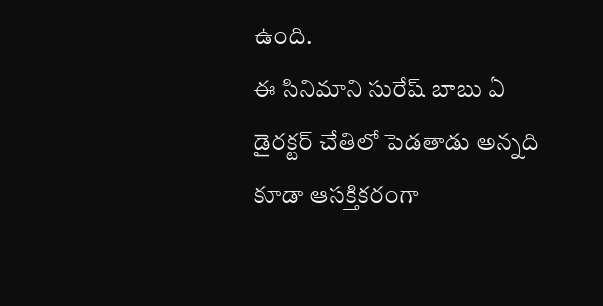ఉంది.
ఈ సినిమాని సురేష్ బాబు ఏ డైరక్టర్ చేతిలో పెడతాడు అన్నది కూడా ఆసక్తికరంగా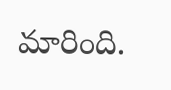మారింది.